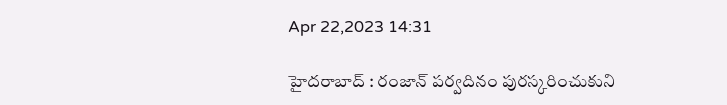Apr 22,2023 14:31

హైదరాబాద్‌ : రంజాన్‌ పర్వదినం పురస్కరించుకుని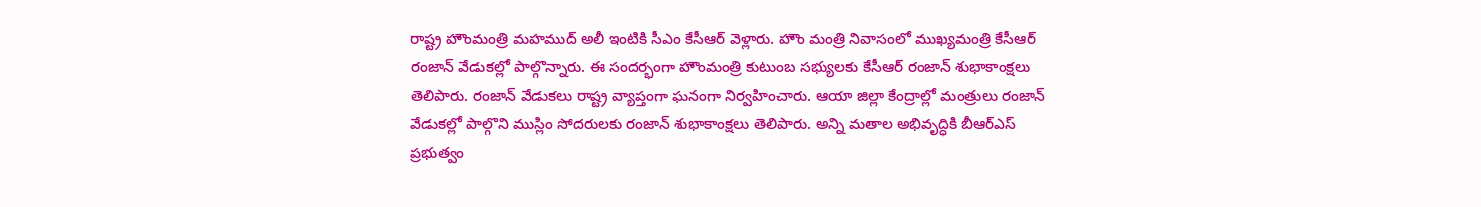రాష్ట్ర హౌంమంత్రి మహముద్‌ అలీ ఇంటికి సీఎం కేసీఆర్‌ వెళ్లారు. హౌం మంత్రి నివాసంలో ముఖ్యమంత్రి కేసీఆర్‌ రంజాన్‌ వేడుకల్లో పాల్గొన్నారు. ఈ సందర్భంగా హౌంమంత్రి కుటుంబ సభ్యులకు కేసీఆర్‌ రంజాన్‌ శుభాకాంక్షలు తెలిపారు. రంజాన్‌ వేడుకలు రాష్ట్ర వ్యాప్తంగా ఘనంగా నిర్వహించారు. ఆయా జిల్లా కేంద్రాల్లో మంత్రులు రంజాన్‌ వేడుకల్లో పాల్గొని ముస్లిం సోదరులకు రంజాన్‌ శుభాకాంక్షలు తెలిపారు. అన్ని మతాల అభివృద్ధికి బీఆర్‌ఎస్‌ ప్రభుత్వం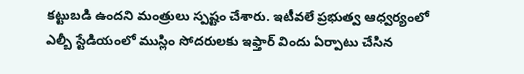కట్టుబడి ఉందని మంత్రులు స్పష్టం చేశారు. ఇటీవలే ప్రభుత్వ ఆధ్వర్యంలో ఎల్బీ స్టేడియంలో ముస్లిం సోదరులకు ఇఫ్తార్‌ విందు ఏర్పాటు చేసిన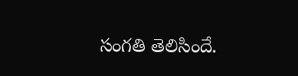సంగతి తెలిసిందే.